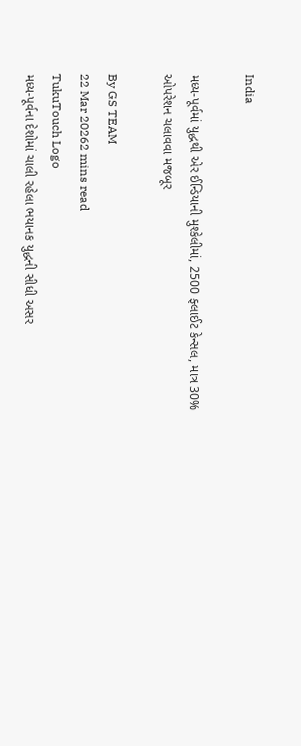India

મધ્ય-પૂર્વમાં યુદ્ધથી એર ઈન્ડિયાની મુશ્કેલીમાં, 2500 ફ્લાઈટ કેન્સલ, માત્ર 30% ઓપરેશન ચલાવવા મજબૂર

By GS TEAM
22 Mar 20262 mins read
TukuTouch Logo
મધ્ય-પૂર્વના દેશોમાં ચાલી રહેલા ભયાનક યુદ્ધની સીધી અસર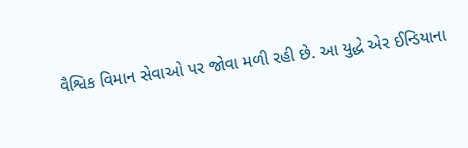વૈશ્વિક વિમાન સેવાઓ પર જોવા મળી રહી છે. આ યુદ્ધે એર ઈન્ડિયાના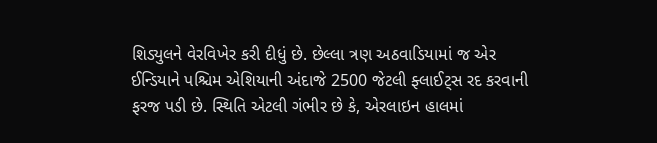શિડ્યુલને વેરવિખેર કરી દીધું છે. છેલ્લા ત્રણ અઠવાડિયામાં જ એર ઈન્ડિયાને પશ્ચિમ એશિયાની અંદાજે 2500 જેટલી ફ્લાઈટ્સ રદ કરવાની ફરજ પડી છે. સ્થિતિ એટલી ગંભીર છે કે, એરલાઇન હાલમાં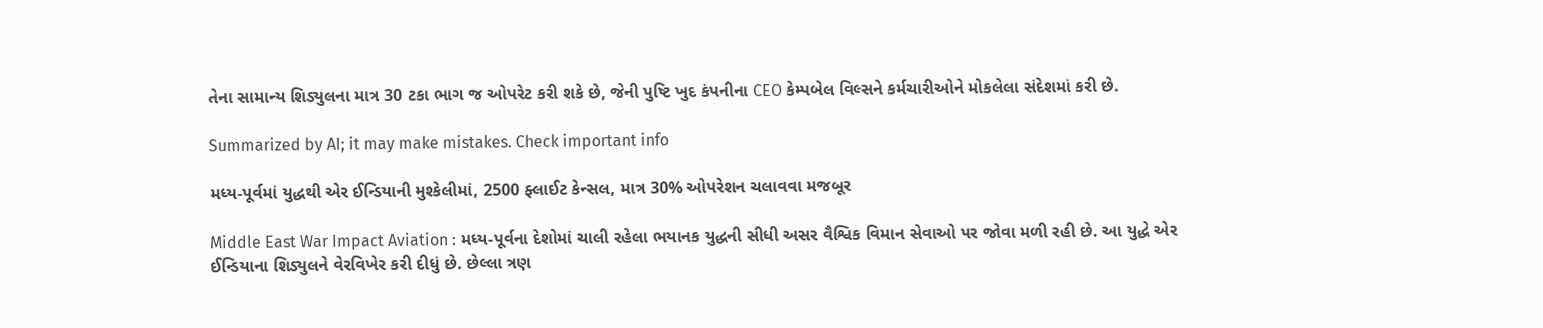તેના સામાન્ય શિડ્યુલના માત્ર 30 ટકા ભાગ જ ઓપરેટ કરી શકે છે, જેની પુષ્ટિ ખુદ કંપનીના CEO કેમ્પબેલ વિલ્સને કર્મચારીઓને મોકલેલા સંદેશમાં કરી છે.

Summarized by AI; it may make mistakes. Check important info

મધ્ય-પૂર્વમાં યુદ્ધથી એર ઈન્ડિયાની મુશ્કેલીમાં, 2500 ફ્લાઈટ કેન્સલ, માત્ર 30% ઓપરેશન ચલાવવા મજબૂર

Middle East War Impact Aviation : મધ્ય-પૂર્વના દેશોમાં ચાલી રહેલા ભયાનક યુદ્ધની સીધી અસર વૈશ્વિક વિમાન સેવાઓ પર જોવા મળી રહી છે. આ યુદ્ધે એર ઈન્ડિયાના શિડ્યુલને વેરવિખેર કરી દીધું છે. છેલ્લા ત્રણ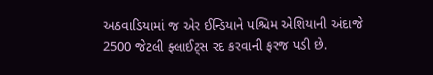અઠવાડિયામાં જ એર ઈન્ડિયાને પશ્ચિમ એશિયાની અંદાજે 2500 જેટલી ફ્લાઈટ્સ રદ કરવાની ફરજ પડી છે.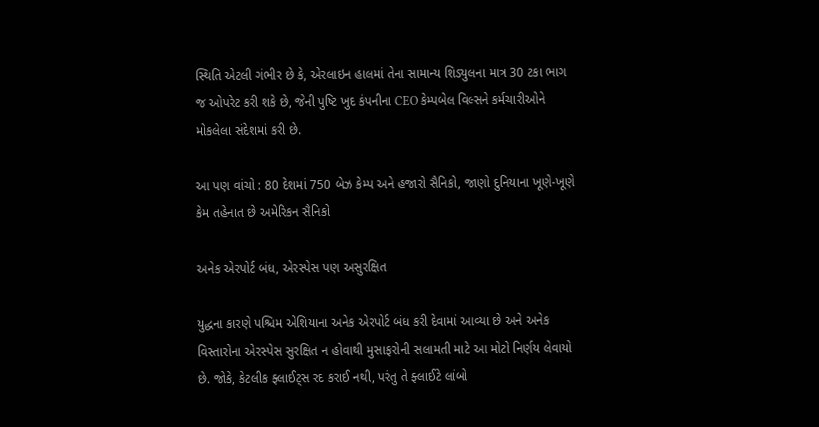સ્થિતિ એટલી ગંભીર છે કે, એરલાઇન હાલમાં તેના સામાન્ય શિડ્યુલના માત્ર 30 ટકા ભાગ જ ઓપરેટ કરી શકે છે, જેની પુષ્ટિ ખુદ કંપનીના CEO કેમ્પબેલ વિલ્સને કર્મચારીઓને મોકલેલા સંદેશમાં કરી છે.

આ પણ વાંચો : 80 દેશમાં 750 બેઝ કેમ્પ અને હજારો સૈનિકો, જાણો દુનિયાના ખૂણે-ખૂણે કેમ તહેનાત છે અમેરિકન સૈનિકો

અનેક એરપોર્ટ બંધ, એરસ્પેસ પણ અસુરક્ષિત

યુદ્ધના કારણે પશ્ચિમ એશિયાના અનેક એરપોર્ટ બંધ કરી દેવામાં આવ્યા છે અને અનેક વિસ્તારોના એરસ્પેસ સુરક્ષિત ન હોવાથી મુસાફરોની સલામતી માટે આ મોટો નિર્ણય લેવાયો છે. જોકે, કેટલીક ફ્લાઈટ્સ રદ કરાઈ નથી, પરંતુ તે ફ્લાઈટે લાંબો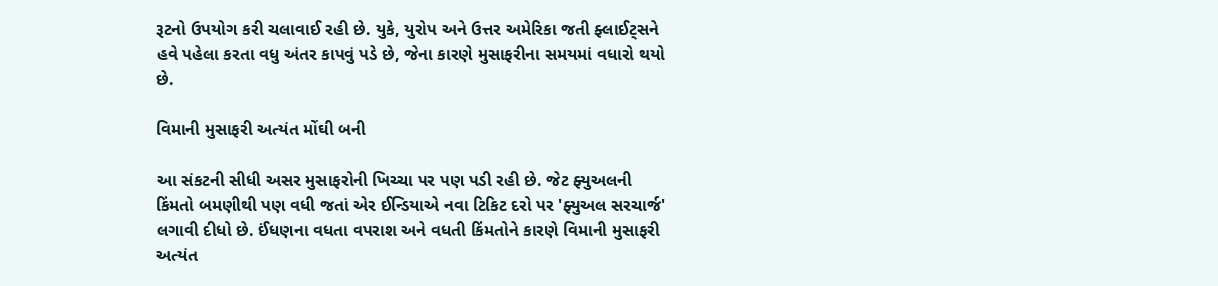રૂટનો ઉપયોગ કરી ચલાવાઈ રહી છે. યુકે, યુરોપ અને ઉત્તર અમેરિકા જતી ફ્લાઈટ્સને હવે પહેલા કરતા વધુ અંતર કાપવું પડે છે, જેના કારણે મુસાફરીના સમયમાં વધારો થયો છે.

વિમાની મુસાફરી અત્યંત મોંઘી બની

આ સંકટની સીધી અસર મુસાફરોની ખિચ્ચા પર પણ પડી રહી છે. જેટ ફ્યુઅલની કિંમતો બમણીથી પણ વધી જતાં એર ઈન્ડિયાએ નવા ટિકિટ દરો પર 'ફ્યુઅલ સરચાર્જ' લગાવી દીધો છે. ઈંધણના વધતા વપરાશ અને વધતી કિંમતોને કારણે વિમાની મુસાફરી અત્યંત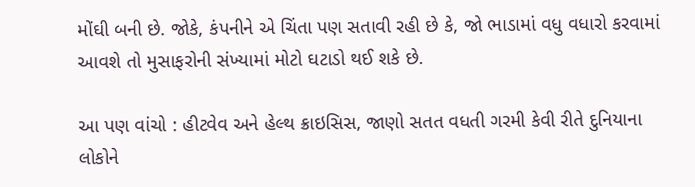મોંઘી બની છે. જોકે, કંપનીને એ ચિંતા પણ સતાવી રહી છે કે, જો ભાડામાં વધુ વધારો કરવામાં આવશે તો મુસાફરોની સંખ્યામાં મોટો ઘટાડો થઈ શકે છે.

આ પણ વાંચો : હીટવેવ અને હેલ્થ ક્રાઇસિસ, જાણો સતત વધતી ગરમી કેવી રીતે દુનિયાના લોકોને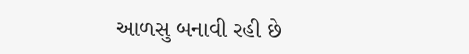આળસુ બનાવી રહી છે